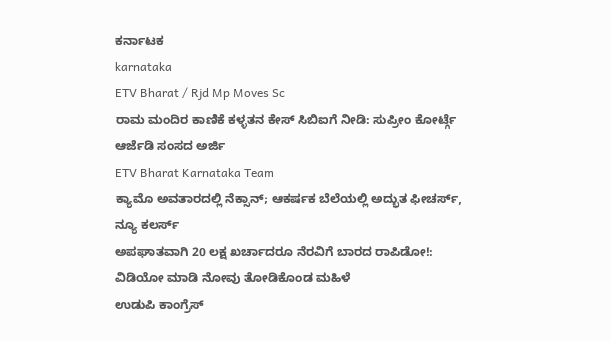ಕರ್ನಾಟಕ
karnataka
ETV Bharat / Rjd Mp Moves Sc
ರಾಮ ಮಂದಿರ ಕಾಣಿಕೆ ಕಳ್ಳತನ ಕೇಸ್ ಸಿಬಿಐಗೆ ನೀಡಿ: ಸುಪ್ರೀಂ ಕೋರ್ಟ್ಗೆ ಆರ್ಜೆಡಿ ಸಂಸದ ಅರ್ಜಿ
ETV Bharat Karnataka Team
ಕ್ಯಾಮೊ ಅವತಾರದಲ್ಲಿ ನೆಕ್ಸಾನ್; ಆಕರ್ಷಕ ಬೆಲೆಯಲ್ಲಿ ಅದ್ಭುತ ಫೀಚರ್ಸ್, ನ್ಯೂ ಕಲರ್ಸ್
ಅಪಘಾತವಾಗಿ 20 ಲಕ್ಷ ಖರ್ಚಾದರೂ ನೆರವಿಗೆ ಬಾರದ ರಾಪಿಡೋ!: ವಿಡಿಯೋ ಮಾಡಿ ನೋವು ತೋಡಿಕೊಂಡ ಮಹಿಳೆ
ಉಡುಪಿ ಕಾಂಗ್ರೆಸ್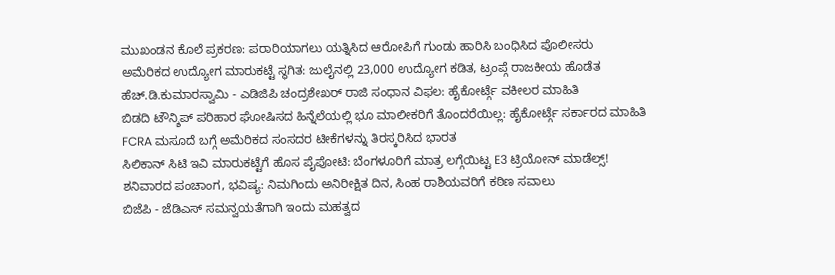ಮುಖಂಡನ ಕೊಲೆ ಪ್ರಕರಣ: ಪರಾರಿಯಾಗಲು ಯತ್ನಿಸಿದ ಆರೋಪಿಗೆ ಗುಂಡು ಹಾರಿಸಿ ಬಂಧಿಸಿದ ಪೊಲೀಸರು
ಅಮೆರಿಕದ ಉದ್ಯೋಗ ಮಾರುಕಟ್ಟೆ ಸ್ಥಗಿತ: ಜುಲೈನಲ್ಲಿ 23,000 ಉದ್ಯೋಗ ಕಡಿತ, ಟ್ರಂಪ್ಗೆ ರಾಜಕೀಯ ಹೊಡೆತ
ಹೆಚ್.ಡಿ.ಕುಮಾರಸ್ವಾಮಿ - ಎಡಿಜಿಪಿ ಚಂದ್ರಶೇಖರ್ ರಾಜಿ ಸಂಧಾನ ವಿಫಲ: ಹೈಕೋರ್ಟ್ಗೆ ವಕೀಲರ ಮಾಹಿತಿ
ಬಿಡದಿ ಟೌನ್ಶಿಪ್ ಪರಿಹಾರ ಘೋಷಿಸದ ಹಿನ್ನೆಲೆಯಲ್ಲಿ ಭೂ ಮಾಲೀಕರಿಗೆ ತೊಂದರೆಯಿಲ್ಲ: ಹೈಕೋರ್ಟ್ಗೆ ಸರ್ಕಾರದ ಮಾಹಿತಿ
FCRA ಮಸೂದೆ ಬಗ್ಗೆ ಅಮೆರಿಕದ ಸಂಸದರ ಟೀಕೆಗಳನ್ನು ತಿರಸ್ಕರಿಸಿದ ಭಾರತ
ಸಿಲಿಕಾನ್ ಸಿಟಿ ಇವಿ ಮಾರುಕಟ್ಟೆಗೆ ಹೊಸ ಪೈಪೋಟಿ: ಬೆಂಗಳೂರಿಗೆ ಮಾತ್ರ ಲಗ್ಗೆಯಿಟ್ಟ E3 ಟ್ರಿಯೋನ್ ಮಾಡೆಲ್ಸ್!
ಶನಿವಾರದ ಪಂಚಾಂಗ, ಭವಿಷ್ಯ: ನಿಮಗಿಂದು ಅನಿರೀಕ್ಷಿತ ದಿನ, ಸಿಂಹ ರಾಶಿಯವರಿಗೆ ಕಠಿಣ ಸವಾಲು
ಬಿಜೆಪಿ - ಜೆಡಿಎಸ್ ಸಮನ್ವಯತೆಗಾಗಿ ಇಂದು ಮಹತ್ವದ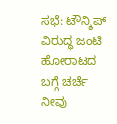ಸಭೆ: ಟೌನ್ಶಿಪ್ ವಿರುದ್ಧ ಜಂಟಿ ಹೋರಾಟದ ಬಗ್ಗೆ ಚರ್ಚೆ
ನೀವು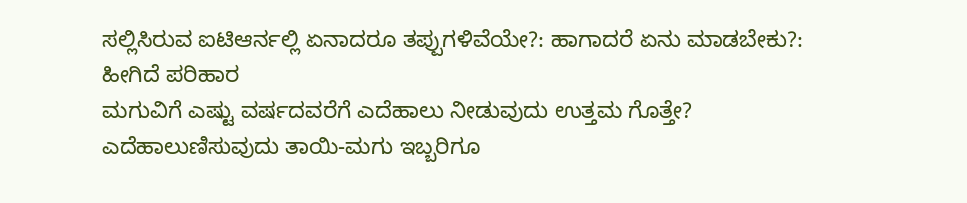ಸಲ್ಲಿಸಿರುವ ಐಟಿಆರ್ನಲ್ಲಿ ಏನಾದರೂ ತಪ್ಪುಗಳಿವೆಯೇ?: ಹಾಗಾದರೆ ಏನು ಮಾಡಬೇಕು?: ಹೀಗಿದೆ ಪರಿಹಾರ
ಮಗುವಿಗೆ ಎಷ್ಟು ವರ್ಷದವರೆಗೆ ಎದೆಹಾಲು ನೀಡುವುದು ಉತ್ತಮ ಗೊತ್ತೇ? ಎದೆಹಾಲುಣಿಸುವುದು ತಾಯಿ-ಮಗು ಇಬ್ಬರಿಗೂ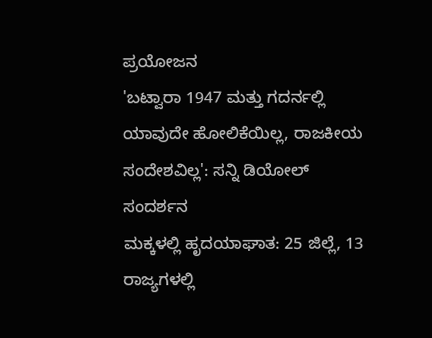ಪ್ರಯೋಜನ
'ಬಟ್ವಾರಾ 1947 ಮತ್ತು ಗದರ್ನಲ್ಲಿ ಯಾವುದೇ ಹೋಲಿಕೆಯಿಲ್ಲ, ರಾಜಕೀಯ ಸಂದೇಶವಿಲ್ಲ': ಸನ್ನಿ ಡಿಯೋಲ್ ಸಂದರ್ಶನ
ಮಕ್ಕಳಲ್ಲಿ ಹೃದಯಾಘಾತ: 25 ಜಿಲ್ಲೆ, 13 ರಾಜ್ಯಗಳಲ್ಲಿ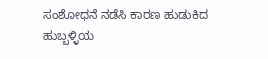ಸಂಶೋಧನೆ ನಡೆಸಿ ಕಾರಣ ಹುಡುಕಿದ ಹುಬ್ಬಳ್ಳಿಯ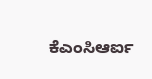ಕೆಎಂಸಿಆರ್ಐ